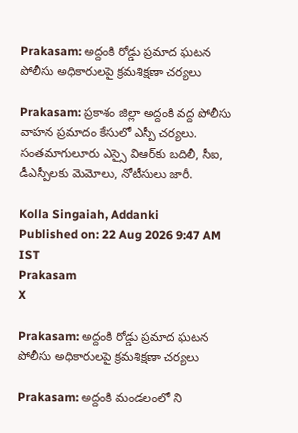Prakasam: అద్దంకి రోడ్డు ప్రమాద ఘటన పోలీసు అధికారులపై క్రమశిక్షణా చర్యలు

Prakasam: ప్రకాశం జిల్లా అద్దంకి వద్ద పోలీసు వాహన ప్రమాదం కేసులో ఎస్పీ చర్యలు. సంతమాగులూరు ఎస్సై విఆర్‌కు బదిలీ, సీఐ, డీఎస్పీలకు మెమోలు, నోటీసులు జారీ.

Kolla Singaiah, Addanki
Published on: 22 Aug 2026 9:47 AM IST
Prakasam
X

Prakasam: అద్దంకి రోడ్డు ప్రమాద ఘటన పోలీసు అధికారులపై క్రమశిక్షణా చర్యలు

Prakasam: అద్దంకి మండలంలో ని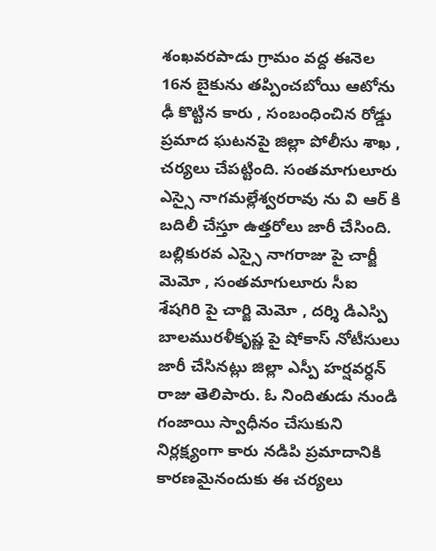శంఖవరపాడు గ్రామం వద్ద ఈనెల 16న బైకును తప్పించబోయి ఆటోను ఢీ కొట్టిన కారు , సంబంధించిన రోడ్డు ప్రమాద ఘటనపై జిల్లా పోలీసు శాఖ , చర్యలు చేపట్టింది. సంతమాగులూరు ఎస్సై నాగమల్లేశ్వరరావు ను వి ఆర్ కి బదిలీ చేస్తూ ఉత్తరోలు జారీ చేసింది. బల్లికురవ ఎస్సై నాగరాజు పై చార్జీ మెమో , సంతమాగులూరు సీఐ శేషగిరి పై చార్జి మెమో , దర్శి డిఎస్పి బాలమురళీకృష్ణ పై షోకాస్ నోటీసులు జారీ చేసినట్లు జిల్లా ఎస్పీ హర్షవర్ధన్ రాజు తెలిపారు. ఓ నిందితుడు నుండి గంజాయి స్వాధీనం చేసుకుని నిర్లక్ష్యంగా కారు నడిపి ప్రమాదానికి కారణమైనందుకు ఈ చర్యలు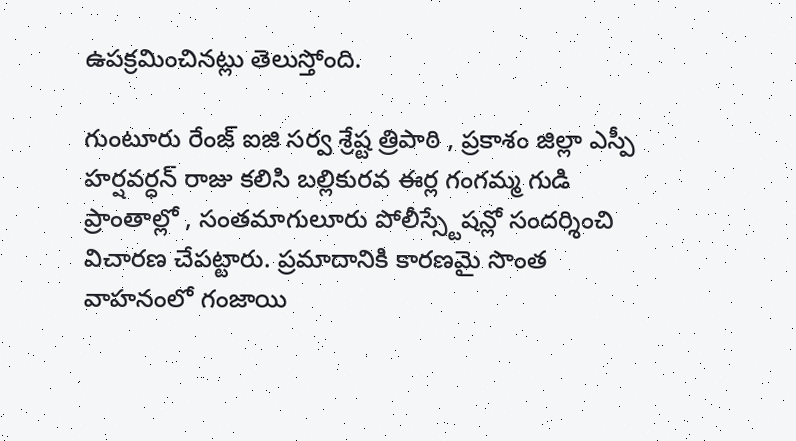ఉపక్రమించినట్లు తెలుస్తోంది.

గుంటూరు రేంజ్ ఐజి సర్వ శ్రేష్ట త్రిపాఠి , ప్రకాశం జిల్లా ఎస్పీ హర్షవర్ధన్ రాజు కలిసి బల్లికురవ ఈర్ల గంగమ్మ గుడి ప్రాంతాల్లో , సంతమాగులూరు పోలీస్స్టేషన్లో సందర్శించి విచారణ చేపట్టారు. ప్రమాదానికి కారణమై సొంత వాహనంలో గంజాయి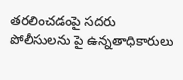తరలించడంపై సదరు పోలీసులను పై ఉన్నతాధికారులు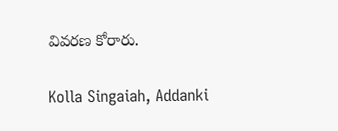వివరణ కోరారు.

Kolla Singaiah, Addanki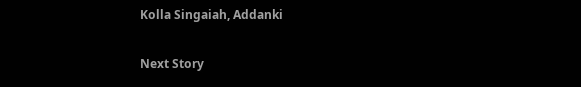Kolla Singaiah, Addanki

Next Story